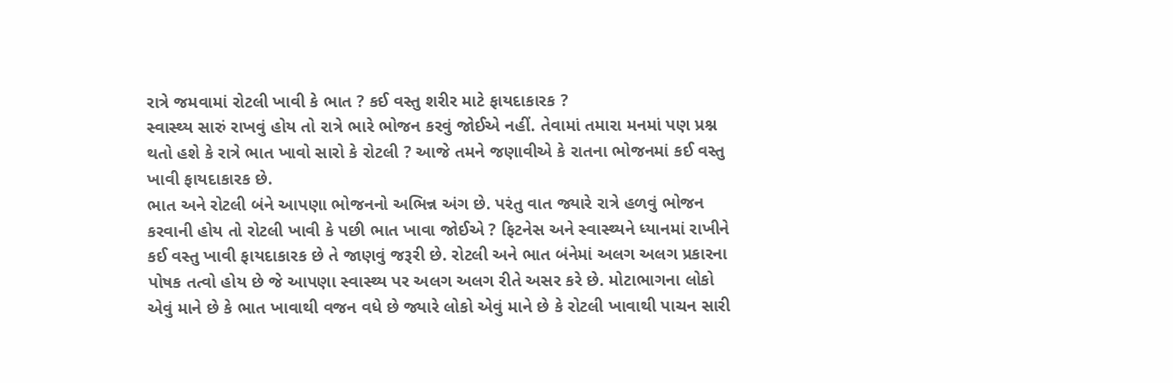રાત્રે જમવામાં રોટલી ખાવી કે ભાત ? કઈ વસ્તુ શરીર માટે ફાયદાકારક ?
સ્વાસ્થ્ય સારું રાખવું હોય તો રાત્રે ભારે ભોજન કરવું જોઈએ નહીં. તેવામાં તમારા મનમાં પણ પ્રશ્ન થતો હશે કે રાત્રે ભાત ખાવો સારો કે રોટલી ? આજે તમને જણાવીએ કે રાતના ભોજનમાં કઈ વસ્તુ ખાવી ફાયદાકારક છે.
ભાત અને રોટલી બંને આપણા ભોજનનો અભિન્ન અંગ છે. પરંતુ વાત જ્યારે રાત્રે હળવું ભોજન કરવાની હોય તો રોટલી ખાવી કે પછી ભાત ખાવા જોઈએ ? ફિટનેસ અને સ્વાસ્થ્યને ધ્યાનમાં રાખીને કઈ વસ્તુ ખાવી ફાયદાકારક છે તે જાણવું જરૂરી છે. રોટલી અને ભાત બંનેમાં અલગ અલગ પ્રકારના પોષક તત્વો હોય છે જે આપણા સ્વાસ્થ્ય પર અલગ અલગ રીતે અસર કરે છે. મોટાભાગના લોકો એવું માને છે કે ભાત ખાવાથી વજન વધે છે જ્યારે લોકો એવું માને છે કે રોટલી ખાવાથી પાચન સારી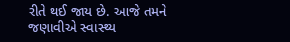રીતે થઈ જાય છે. આજે તમને જણાવીએ સ્વાસ્થ્ય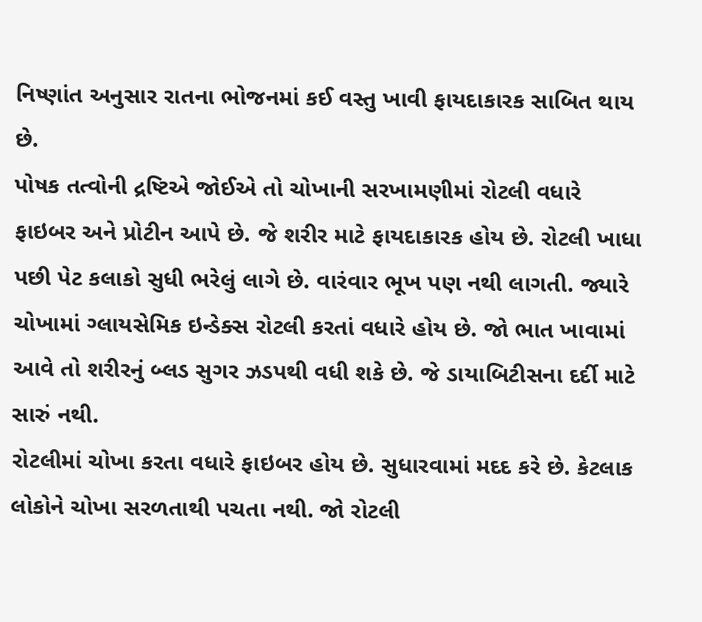નિષ્ણાંત અનુસાર રાતના ભોજનમાં કઈ વસ્તુ ખાવી ફાયદાકારક સાબિત થાય છે.
પોષક તત્વોની દ્રષ્ટિએ જોઈએ તો ચોખાની સરખામણીમાં રોટલી વધારે ફાઇબર અને પ્રોટીન આપે છે. જે શરીર માટે ફાયદાકારક હોય છે. રોટલી ખાધા પછી પેટ કલાકો સુધી ભરેલું લાગે છે. વારંવાર ભૂખ પણ નથી લાગતી. જ્યારે ચોખામાં ગ્લાયસેમિક ઇન્ડેક્સ રોટલી કરતાં વધારે હોય છે. જો ભાત ખાવામાં આવે તો શરીરનું બ્લડ સુગર ઝડપથી વધી શકે છે. જે ડાયાબિટીસના દર્દી માટે સારું નથી.
રોટલીમાં ચોખા કરતા વધારે ફાઇબર હોય છે. સુધારવામાં મદદ કરે છે. કેટલાક લોકોને ચોખા સરળતાથી પચતા નથી. જો રોટલી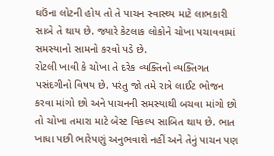ઘઉંના લોટની હોય તો તે પાચન સ્વાસ્થ્ય માટે લાભકારી સાબે તે થાય છે. જ્યારે કેટલાક લોકોને ચોખા પચાવવામાં સમસ્યાનો સામનો કરવો પડે છે.
રોટલી ખાવી કે ચોખા તે દરેક વ્યક્તિનો વ્યક્તિગત પસંદગીનો વિષય છે. પરંતુ જો તમે રાત્રે લાઈટ ભોજન કરવા માંગો છો અને પાચનની સમસ્યાથી બચવા માંગો છો તો ચોખા તમારા માટે બેસ્ટ વિકલ્પ સાબિત થાય છે. ભાત ખાધા પછી ભારેપણું અનુભવાશે નહીં અને તેનું પાચન પણ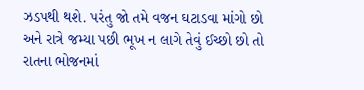ઝડપથી થશે. પરંતુ જો તમે વજન ઘટાડવા માંગો છો અને રાત્રે જમ્યા પછી ભૂખ ન લાગે તેવું ઈચ્છો છો તો રાતના ભોજનમાં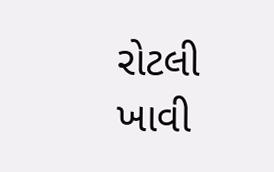રોટલી ખાવી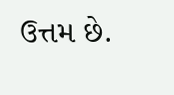ઉત્તમ છે.